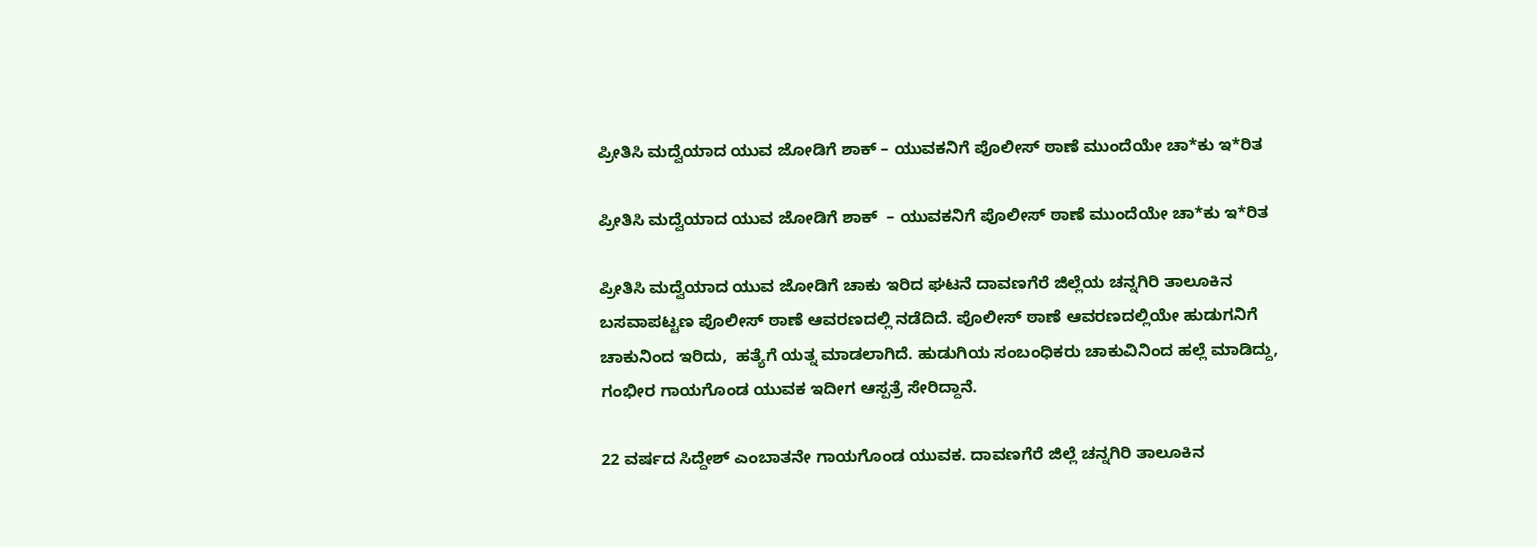ಪ್ರೀತಿಸಿ ಮದ್ವೆಯಾದ ಯುವ ಜೋಡಿಗೆ ಶಾಕ್ – ಯುವಕನಿಗೆ ಪೊಲೀಸ್ ಠಾಣೆ ಮುಂದೆಯೇ ಚಾ*ಕು ಇ*ರಿತ

ಪ್ರೀತಿಸಿ ಮದ್ವೆಯಾದ ಯುವ ಜೋಡಿಗೆ ಶಾಕ್  – ಯುವಕನಿಗೆ ಪೊಲೀಸ್ ಠಾಣೆ ಮುಂದೆಯೇ ಚಾ*ಕು ಇ*ರಿತ

ಪ್ರೀತಿಸಿ ಮದ್ವೆಯಾದ ಯುವ ಜೋಡಿಗೆ ಚಾಕು ಇರಿದ ಘಟನೆ ದಾವಣಗೆರೆ ಜಿಲ್ಲೆಯ ಚನ್ನಗಿರಿ ತಾಲೂಕಿನ ಬಸವಾಪಟ್ಟಣ ಪೊಲೀಸ್ ಠಾಣೆ ಆವರಣದಲ್ಲಿ ನಡೆದಿದೆ. ಪೊಲೀಸ್ ಠಾಣೆ ಆವರಣದಲ್ಲಿಯೇ ಹುಡುಗನಿಗೆ ಚಾಕುನಿಂದ ಇರಿದು,  ಹತ್ಯೆಗೆ ಯತ್ನ ಮಾಡಲಾಗಿದೆ. ಹುಡುಗಿಯ ಸಂಬಂಧಿಕರು ಚಾಕುವಿನಿಂದ ಹಲ್ಲೆ ಮಾಡಿದ್ದು, ಗಂಭೀರ ಗಾಯಗೊಂಡ ಯುವಕ ಇದೀಗ ಆಸ್ಪತ್ರೆ ಸೇರಿದ್ದಾನೆ.

22 ವರ್ಷದ ಸಿದ್ದೇಶ್ ಎಂಬಾತನೇ ಗಾಯಗೊಂಡ ಯುವಕ. ದಾವಣಗೆರೆ ಜಿಲ್ಲೆ ಚನ್ನಗಿರಿ ತಾಲೂಕಿನ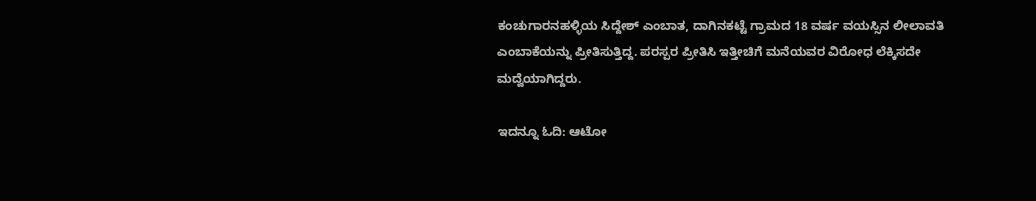ಕಂಚುಗಾರನಹಳ್ಳಿಯ ಸಿದ್ದೇಶ್ ಎಂಬಾತ, ದಾಗಿನಕಟ್ಟೆ ಗ್ರಾಮದ 18 ವರ್ಷ ವಯಸ್ಸಿನ ಲೀಲಾವತಿ ಎಂಬಾಕೆಯನ್ನು ಪ್ರೀತಿಸುತ್ತಿದ್ದ. ಪರಸ್ಪರ ಪ್ರೀತಿಸಿ ಇತ್ತೀಚಿಗೆ ಮನೆಯವರ ವಿರೋಧ ಲೆಕ್ಕಿಸದೇ ಮದ್ವೆಯಾಗಿದ್ದರು.

ಇದನ್ನೂ ಓದಿ: ಆಟೋ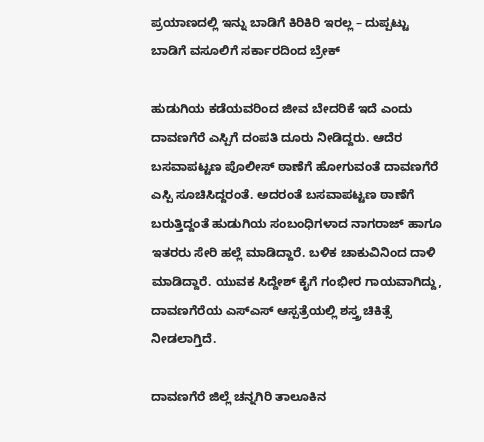ಪ್ರಯಾಣದಲ್ಲಿ ಇನ್ನು ಬಾಡಿಗೆ ಕಿರಿಕಿರಿ ಇರಲ್ಲ – ದುಪ್ಪಟ್ಟು ಬಾಡಿಗೆ ವಸೂಲಿಗೆ ಸರ್ಕಾರದಿಂದ ಬ್ರೇಕ್

ಹುಡುಗಿಯ ಕಡೆಯವರಿಂದ ಜೀವ ಬೇದರಿಕೆ ಇದೆ ಎಂದು ದಾವಣಗೆರೆ ಎಸ್ಪಿಗೆ ದಂಪತಿ ದೂರು ನೀಡಿದ್ದರು. ಆದೆರ ಬಸವಾಪಟ್ಟಣ ಪೊಲೀಸ್ ಠಾಣೆಗೆ ಹೋಗುವಂತೆ ದಾವಣಗೆರೆ ಎಸ್ಪಿ ಸೂಚಿಸಿದ್ದರಂತೆ. ಅದರಂತೆ ಬಸವಾಪಟ್ಟಣ ಠಾಣೆಗೆ ಬರುತ್ತಿದ್ದಂತೆ ಹುಡುಗಿಯ ಸಂಬಂಧಿಗಳಾದ ನಾಗರಾಜ್ ಹಾಗೂ ಇತರರು ಸೇರಿ ಹಲ್ಲೆ ಮಾಡಿದ್ದಾರೆ. ಬಳಿಕ ಚಾಕುವಿನಿಂದ ದಾಳಿ ಮಾಡಿದ್ದಾರೆ. ಯುವಕ ಸಿದ್ದೇಶ್ ಕೈಗೆ ಗಂಭೀರ ಗಾಯವಾಗಿದ್ದು, ದಾವಣಗೆರೆಯ ಎಸ್‌ಎಸ್ ಆಸ್ಪತ್ರೆಯಲ್ಲಿ ಶಸ್ತ್ರ ಚಿಕಿತ್ಸೆ ನೀಡಲಾಗ್ತಿದೆ.

ದಾವಣಗೆರೆ ಜಿಲ್ಲೆ ಚನ್ನಗಿರಿ ತಾಲೂಕಿನ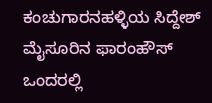ಕಂಚುಗಾರನಹಳ್ಳಿಯ ಸಿದ್ದೇಶ್ ಮೈಸೂರಿನ ಫಾರಂಹೌಸ್‌ ಒಂದರಲ್ಲಿ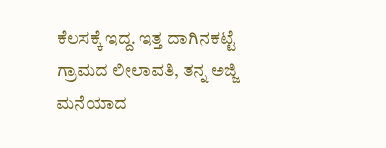ಕೆಲಸಕ್ಕೆ ಇದ್ದ. ಇತ್ತ ದಾಗಿನಕಟ್ಟೆ ಗ್ರಾಮದ ಲೀಲಾವತಿ, ತನ್ನ ಅಜ್ಜಿ ಮನೆಯಾದ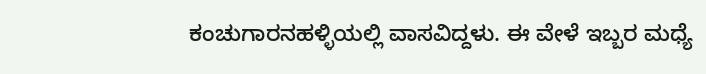ಕಂಚುಗಾರನಹಳ್ಳಿಯಲ್ಲಿ ವಾಸವಿದ್ದಳು. ಈ ವೇಳೆ ಇಬ್ಬರ ಮಧ್ಯೆ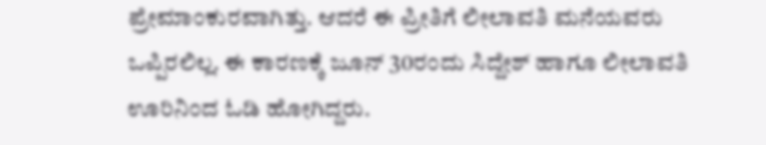ಪ್ರೇಮಾಂಕುರವಾಗಿತ್ತು. ಆದರೆ ಈ ಪ್ರೀತಿಗೆ ಲೀಲಾವತಿ ಮನೆಯವರು  ಒಪ್ಪಿರಲಿಲ್ಲ. ಈ ಕಾರಣಕ್ಕೆ ಜೂನ್ 30ರಂದು ಸಿದ್ದೇಶ್ ಹಾಗೂ ಲೀಲಾವತಿ ಊರಿನಿಂದ ಓಡಿ ಹೋಗಿದ್ದರು.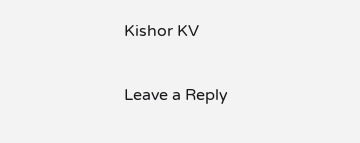Kishor KV

Leave a Reply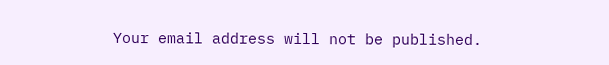Your email address will not be published.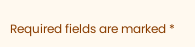Required fields are marked *